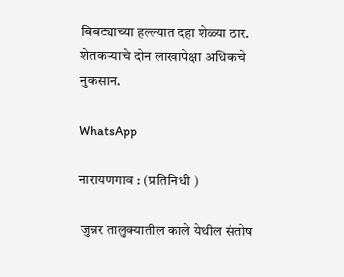बिबट्याच्या हल्ल्यात दहा शेळ्या ठार. शेतकऱ्याचे दोन लाखापेक्षा अधिकचे नुकसान.

WhatsApp

नारायणगाव : (प्रतिनिधी )

 जुन्नर तालुक्यातील काले येथील संतोष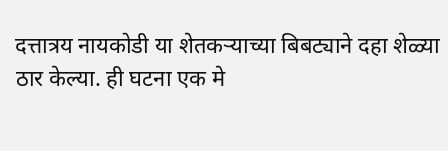दत्तात्रय नायकोडी या शेतकऱ्याच्या बिबट्याने दहा शेळ्या ठार केल्या. ही घटना एक मे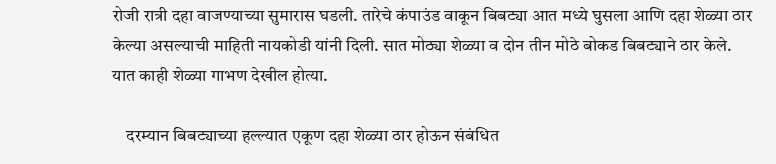रोजी रात्री दहा वाजण्याच्या सुमारास घडली. तारेचे कंपाउंड वाकून बिबट्या आत मध्ये घुसला आणि दहा शेळ्या ठार केल्या असल्याची माहिती नायकोडी यांनी दिली. सात मोठ्या शेळ्या व दोन तीन मोठे बोकड बिबट्याने ठार केले. यात काही शेळ्या गाभण देखील होत्या.

    दरम्यान बिबट्याच्या हल्ल्यात एकूण दहा शेळ्या ठार होऊन संबंधित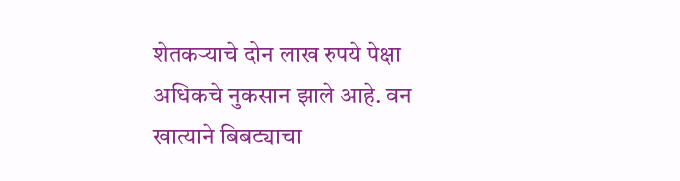शेतकऱ्याचे दोन लाख रुपये पेक्षा अधिकचे नुकसान झाले आहे. वन खात्याने बिबट्याचा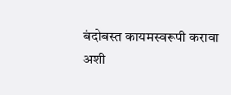बंदोबस्त कायमस्वरूपी करावा अशी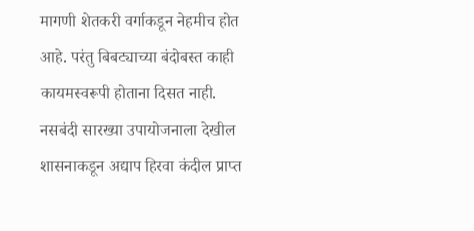मागणी शेतकरी वर्गाकडून नेहमीच होत आहे. परंतु बिबट्याच्या बंदोबस्त काही कायमस्वरूपी होताना दिसत नाही. नसबंदी सारख्या उपायोजनाला देखील शासनाकडून अद्याप हिरवा कंदील प्राप्त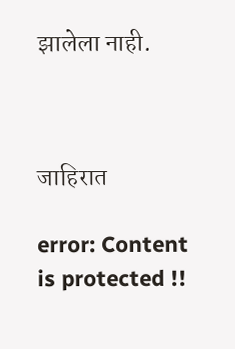झालेला नाही.



जाहिरात

error: Content is protected !!